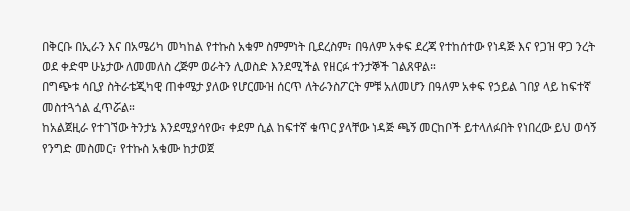በቅርቡ በኢራን እና በአሜሪካ መካከል የተኩስ አቁም ስምምነት ቢደረስም፣ በዓለም አቀፍ ደረጃ የተከሰተው የነዳጅ እና የጋዝ ዋጋ ንረት ወደ ቀድሞ ሁኔታው ለመመለስ ረጅም ወራትን ሊወስድ እንደሚችል የዘርፉ ተንታኞች ገልጸዋል።
በግጭቱ ሳቢያ ስትራቴጂካዊ ጠቀሜታ ያለው የሆርሙዝ ሰርጥ ለትራንስፖርት ምቹ አለመሆን በዓለም አቀፍ የኃይል ገበያ ላይ ከፍተኛ መስተጓጎል ፈጥሯል።
ከአልጀዚራ የተገኘው ትንታኔ እንደሚያሳየው፣ ቀደም ሲል ከፍተኛ ቁጥር ያላቸው ነዳጅ ጫኝ መርከቦች ይተላለፉበት የነበረው ይህ ወሳኝ የንግድ መስመር፣ የተኩስ አቁሙ ከታወጀ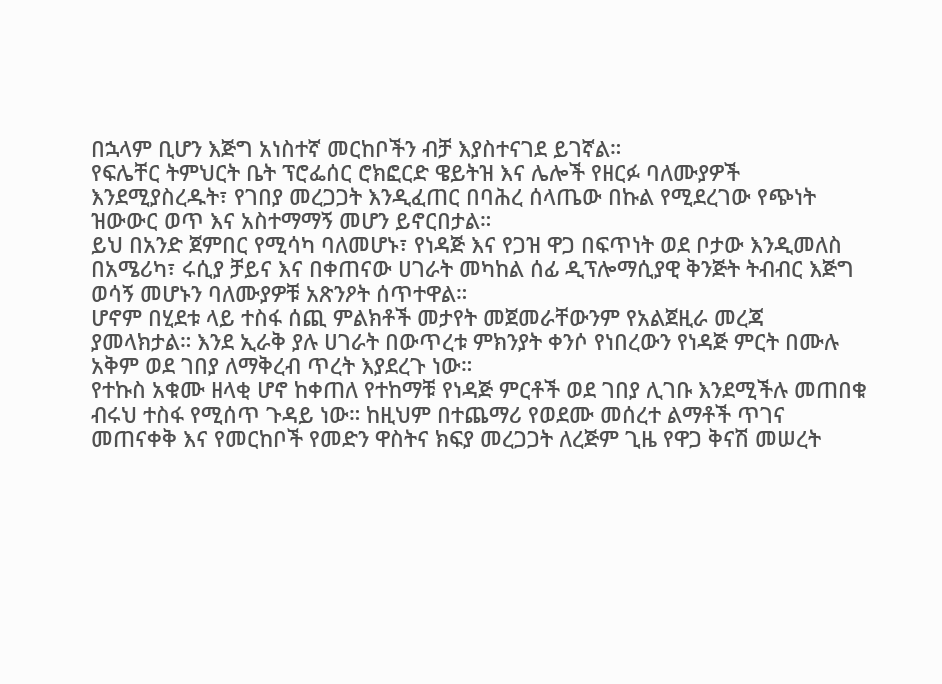በኋላም ቢሆን እጅግ አነስተኛ መርከቦችን ብቻ እያስተናገደ ይገኛል።
የፍሌቸር ትምህርት ቤት ፕሮፌሰር ሮክፎርድ ዌይትዝ እና ሌሎች የዘርፉ ባለሙያዎች እንደሚያስረዱት፣ የገበያ መረጋጋት እንዲፈጠር በባሕረ ሰላጤው በኩል የሚደረገው የጭነት ዝውውር ወጥ እና አስተማማኝ መሆን ይኖርበታል።
ይህ በአንድ ጀምበር የሚሳካ ባለመሆኑ፣ የነዳጅ እና የጋዝ ዋጋ በፍጥነት ወደ ቦታው እንዲመለስ በአሜሪካ፣ ሩሲያ ቻይና እና በቀጠናው ሀገራት መካከል ሰፊ ዲፕሎማሲያዊ ቅንጅት ትብብር እጅግ ወሳኝ መሆኑን ባለሙያዎቹ አጽንዖት ሰጥተዋል።
ሆኖም በሂደቱ ላይ ተስፋ ሰጪ ምልክቶች መታየት መጀመራቸውንም የአልጀዚራ መረጃ ያመላክታል። እንደ ኢራቅ ያሉ ሀገራት በውጥረቱ ምክንያት ቀንሶ የነበረውን የነዳጅ ምርት በሙሉ አቅም ወደ ገበያ ለማቅረብ ጥረት እያደረጉ ነው።
የተኩስ አቁሙ ዘላቂ ሆኖ ከቀጠለ የተከማቹ የነዳጅ ምርቶች ወደ ገበያ ሊገቡ እንደሚችሉ መጠበቁ ብሩህ ተስፋ የሚሰጥ ጉዳይ ነው። ከዚህም በተጨማሪ የወደሙ መሰረተ ልማቶች ጥገና መጠናቀቅ እና የመርከቦች የመድን ዋስትና ክፍያ መረጋጋት ለረጅም ጊዜ የዋጋ ቅናሽ መሠረት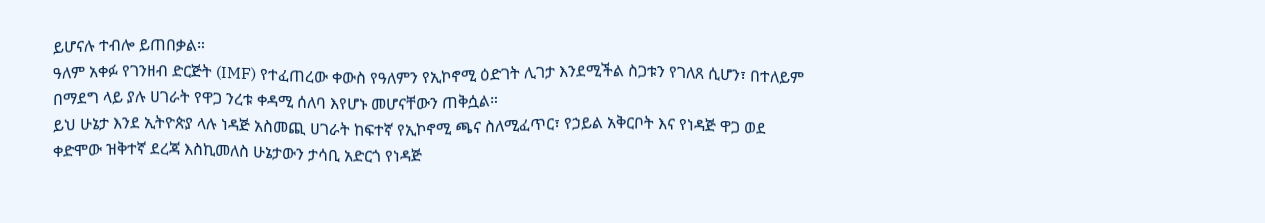ይሆናሉ ተብሎ ይጠበቃል።
ዓለም አቀፉ የገንዘብ ድርጅት (IMF) የተፈጠረው ቀውስ የዓለምን የኢኮኖሚ ዕድገት ሊገታ እንደሚችል ስጋቱን የገለጸ ሲሆን፣ በተለይም በማደግ ላይ ያሉ ሀገራት የዋጋ ንረቱ ቀዳሚ ሰለባ እየሆኑ መሆናቸውን ጠቅሷል።
ይህ ሁኔታ እንደ ኢትዮጵያ ላሉ ነዳጅ አስመጪ ሀገራት ከፍተኛ የኢኮኖሚ ጫና ስለሚፈጥር፣ የኃይል አቅርቦት እና የነዳጅ ዋጋ ወደ ቀድሞው ዝቅተኛ ደረጃ እስኪመለስ ሁኔታውን ታሳቢ አድርጎ የነዳጅ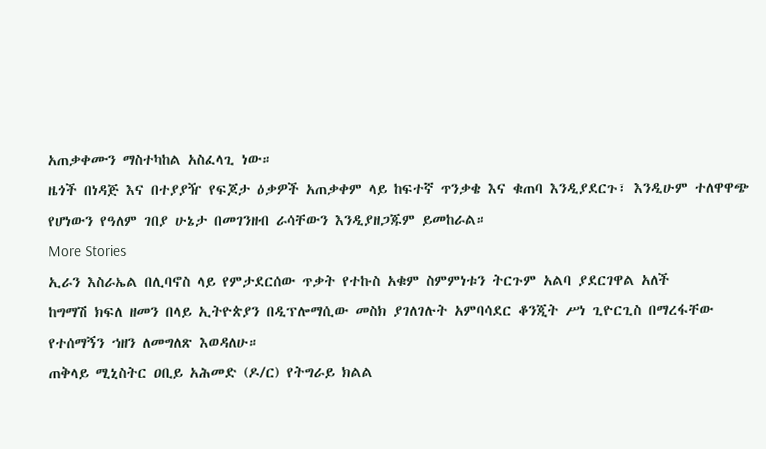አጠቃቀሙን ማስተካከል አስፈላጊ ነው።
ዜጎች በነዳጅ እና በተያያዥ የፍጆታ ዕቃዎች አጠቃቀም ላይ ከፍተኛ ጥንቃቄ እና ቁጠባ እንዲያደርጉ፣ እንዲሁም ተለዋዋጭ የሆነውን የዓለም ገበያ ሁኔታ በመገንዘብ ራሳቸውን እንዲያዘጋጁም ይመከራል።
More Stories
ኢራን እስራኤል በሊባኖስ ላይ የምታደርሰው ጥቃት የተኩስ አቁም ስምምነቱን ትርጉም አልባ ያደርገዋል አለች
ከግማሽ ክፍለ ዘመን በላይ ኢትዮጵያን በዲፕሎማሲው መስክ ያገለገሉት አምባሳደር ቆንጂት ሥነ ጊዮርጊስ በማረፋቸው የተሰማኝን ኀዘን ለመግለጽ እወዳለሁ።
ጠቅላይ ሚኒስትር ዐቢይ አሕመድ (ዶ/ር) የትግራይ ክልል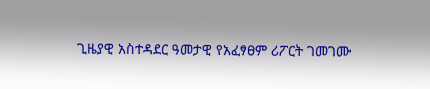ጊዜያዊ አስተዳደር ዓመታዊ የአፈፃፀም ሪፖርት ገመገሙ